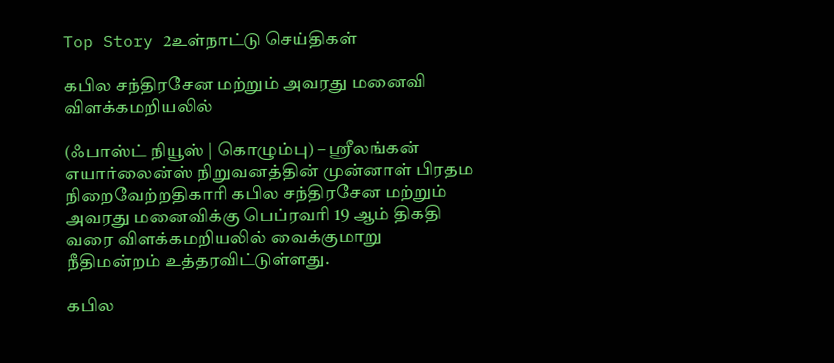Top Story 2உள்நாட்டு செய்திகள்

கபில சந்திரசேன மற்றும் அவரது மனைவி விளக்கமறியலில்

(ஃபாஸ்ட் நியூஸ் | கொழும்பு) – ஶ்ரீலங்கன் எயார்லைன்ஸ் நிறுவனத்தின் முன்னாள் பிரதம நிறைவேற்றதிகாரி கபில சந்திரசேன மற்றும் அவரது மனைவிக்கு பெப்ரவரி 19 ஆம் திகதி வரை விளக்கமறியலில் வைக்குமாறு நீதிமன்றம் உத்தரவிட்டுள்ளது.

கபில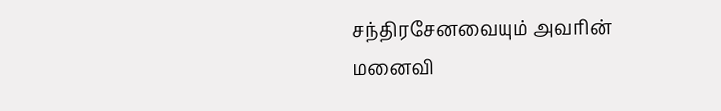சந்திரசேனவையும் அவரின் மனைவி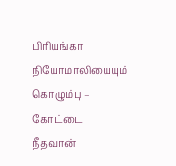பிரியங்கா நியோமாலியையும் கொழும்பு – கோட்டை நீதவான்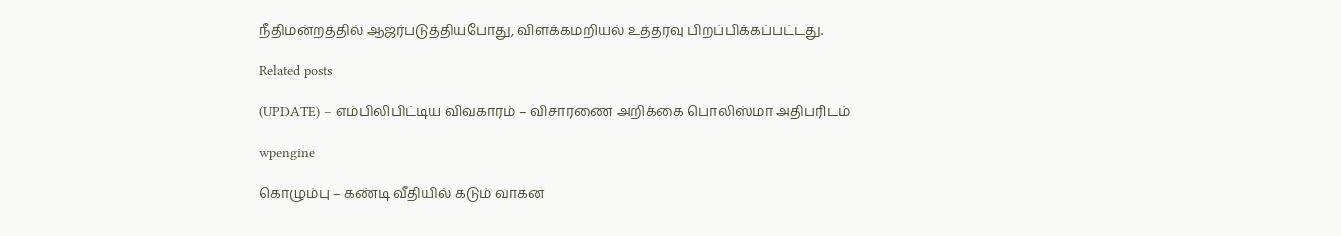நீதிமன்றத்தில் ஆஜர்படுத்தியபோது, விளக்கமறியல் உத்தரவு பிறப்பிக்கப்பட்டது.

Related posts

(UPDATE) – எம்பிலிபிட்டிய விவகாரம் – விசாரணை அறிக்கை பொலிஸ்மா அதிபரிடம்

wpengine

கொழும்பு – கண்டி வீதியில் கடும் வாகன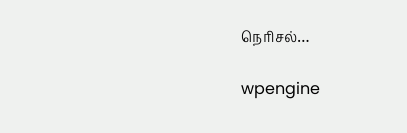நெரிசல்…

wpengine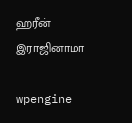ஹரீன் இராஜினாமா

wpengine